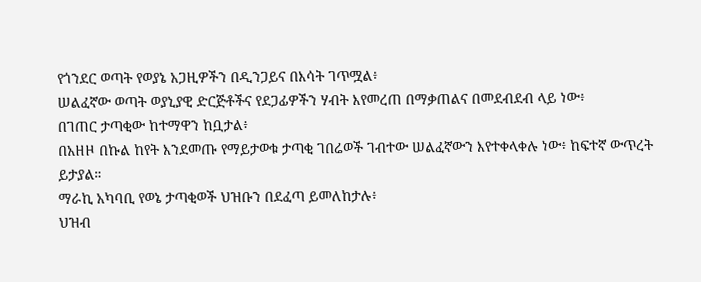የጎንደር ወጣት የወያኔ አጋዚዎችን በዲንጋይና በእሳት ገጥሟል፥
ሠልፈኛው ወጣት ወያኒያዊ ድርጅቶችና የደጋፊዎችን ሃብት እየመረጠ በማቃጠልና በመደብደብ ላይ ነው፥
በገጠር ታጣቂው ከተማዋን ከቧታል፥
በአዘዞ በኩል ከየት እንደመጡ የማይታወቁ ታጣቂ ገበሬወች ገብተው ሠልፈኛውን እየተቀላቀሉ ነው፥ ከፍተኛ ውጥረት ይታያል።
ማራኪ አካባቢ የወኔ ታጣቂወች ህዝቡን በደፈጣ ይመለከታሉ፥
ህዝብ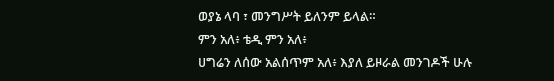ወያኔ ላባ ፣ መንግሥት ይለንም ይላል።
ምን አለ፥ ቴዲ ምን አለ፥
ሀግሬን ለሰው አልሰጥም አለ፥ እያለ ይዞራል መንገዶች ሁሉ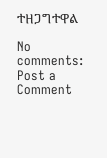ተዘጋግተዋል

No comments:
Post a Comment